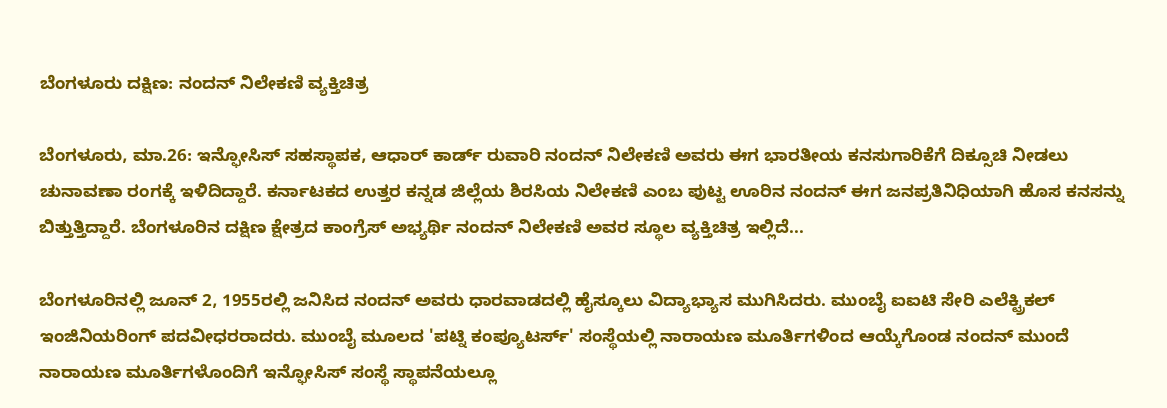ಬೆಂಗಳೂರು ದಕ್ಷಿಣ: ನಂದನ್ ನಿಲೇಕಣಿ ವ್ಯಕ್ತಿಚಿತ್ರ

ಬೆಂಗಳೂರು, ಮಾ.26: ಇನ್ಫೋಸಿಸ್ ಸಹಸ್ಥಾಪಕ, ಆಧಾರ್ ಕಾರ್ಡ್ ರುವಾರಿ ನಂದನ್ ನಿಲೇಕಣಿ ಅವರು ಈಗ ಭಾರತೀಯ ಕನಸುಗಾರಿಕೆಗೆ ದಿಕ್ಸೂಚಿ ನೀಡಲು ಚುನಾವಣಾ ರಂಗಕ್ಕೆ ಇಳಿದಿದ್ದಾರೆ. ಕರ್ನಾಟಕದ ಉತ್ತರ ಕನ್ನಡ ಜಿಲ್ಲೆಯ ಶಿರಸಿಯ ನಿಲೇಕಣಿ ಎಂಬ ಪುಟ್ಟ ಊರಿನ ನಂದನ್ ಈಗ ಜನಪ್ರತಿನಿಧಿಯಾಗಿ ಹೊಸ ಕನಸನ್ನು ಬಿತ್ತುತ್ತಿದ್ದಾರೆ. ಬೆಂಗಳೂರಿನ ದಕ್ಷಿಣ ಕ್ಷೇತ್ರದ ಕಾಂಗ್ರೆಸ್ ಅಭ್ಯರ್ಥಿ ನಂದನ್ ನಿಲೇಕಣಿ ಅವರ ಸ್ಥೂಲ ವ್ಯಕ್ತಿಚಿತ್ರ ಇಲ್ಲಿದೆ...

ಬೆಂಗಳೂರಿನಲ್ಲಿ ಜೂನ್ 2, 1955ರಲ್ಲಿ ಜನಿಸಿದ ನಂದನ್ ಅವರು ಧಾರವಾಡದಲ್ಲಿ ಹೈಸ್ಕೂಲು ವಿದ್ಯಾಭ್ಯಾಸ ಮುಗಿಸಿದರು. ಮುಂಬೈ ಐಐಟಿ ಸೇರಿ ಎಲೆಕ್ಟ್ರಿಕಲ್ ಇಂಜಿನಿಯರಿಂಗ್ ಪದವೀಧರರಾದರು. ಮುಂಬೈ ಮೂಲದ 'ಪಟ್ನಿ ಕಂಪ್ಯೂಟರ್ಸ್' ಸಂಸ್ಥೆಯಲ್ಲಿ ನಾರಾಯಣ ಮೂರ್ತಿಗಳಿಂದ ಆಯ್ಕೆಗೊಂಡ ನಂದನ್ ಮುಂದೆ ನಾರಾಯಣ ಮೂರ್ತಿಗಳೊಂದಿಗೆ ಇನ್ಫೋಸಿಸ್ ಸಂಸ್ಥೆ ಸ್ಥಾಪನೆಯಲ್ಲೂ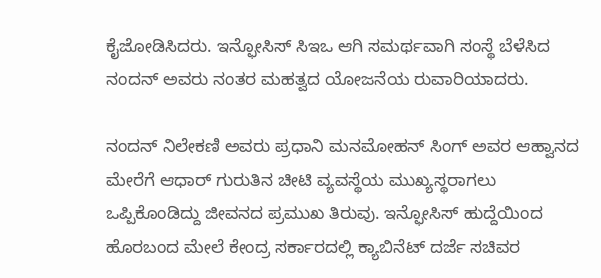ಕೈಜೋಡಿಸಿದರು. ಇನ್ಫೋಸಿಸ್ ಸಿಇಒ ಆಗಿ ಸಮರ್ಥವಾಗಿ ಸಂಸ್ಥೆ ಬೆಳೆಸಿದ ನಂದನ್ ಅವರು ನಂತರ ಮಹತ್ವದ ಯೋಜನೆಯ ರುವಾರಿಯಾದರು.

ನಂದನ್ ನಿಲೇಕಣಿ ಅವರು ಪ್ರಧಾನಿ ಮನಮೋಹನ್ ಸಿಂಗ್ ಅವರ ಆಹ್ವಾನದ ಮೇರೆಗೆ ಆಧಾರ್ ಗುರುತಿನ ಚೀಟಿ ವ್ಯವಸ್ಥೆಯ ಮುಖ್ಯಸ್ಥರಾಗಲು ಒಪ್ಪಿಕೊಂಡಿದ್ದು ಜೀವನದ ಪ್ರಮುಖ ತಿರುವು. ಇನ್ಫೋಸಿಸ್ ಹುದ್ದೆಯಿಂದ ಹೊರಬಂದ ಮೇಲೆ ಕೇಂದ್ರ ಸರ್ಕಾರದಲ್ಲಿ ಕ್ಯಾಬಿನೆಟ್ ದರ್ಜೆ ಸಚಿವರ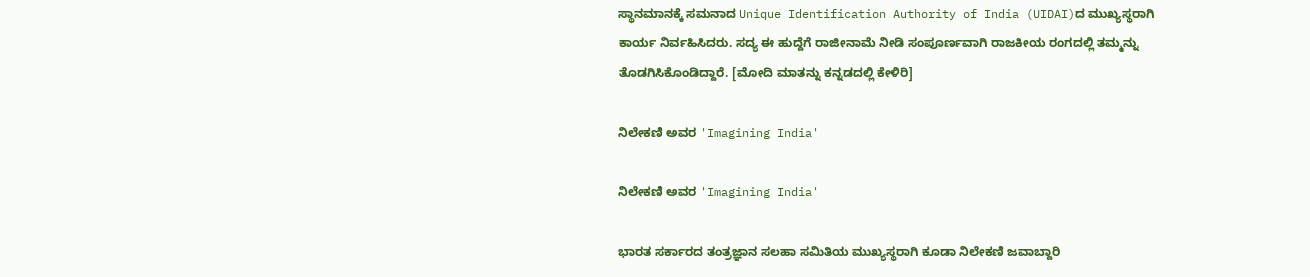ಸ್ಥಾನಮಾನಕ್ಕೆ ಸಮನಾದ Unique Identification Authority of India (UIDAI)ದ ಮುಖ್ಯಸ್ಥರಾಗಿ ಕಾರ್ಯ ನಿರ್ವಹಿಸಿದರು. ಸದ್ಯ ಈ ಹುದ್ದೆಗೆ ರಾಜೀನಾಮೆ ನೀಡಿ ಸಂಪೂರ್ಣವಾಗಿ ರಾಜಕೀಯ ರಂಗದಲ್ಲಿ ತಮ್ಮನ್ನು ತೊಡಗಿಸಿಕೊಂಡಿದ್ದಾರೆ. [ಮೋದಿ ಮಾತನ್ನು ಕನ್ನಡದಲ್ಲಿ ಕೇಳಿರಿ]

ನಿಲೇಕಣಿ ಅವರ 'Imagining India'

ನಿಲೇಕಣಿ ಅವರ 'Imagining India'

ಭಾರತ ಸರ್ಕಾರದ ತಂತ್ರಜ್ಞಾನ ಸಲಹಾ ಸಮಿತಿಯ ಮುಖ್ಯಸ್ಥರಾಗಿ ಕೂಡಾ ನಿಲೇಕಣಿ ಜವಾಬ್ದಾರಿ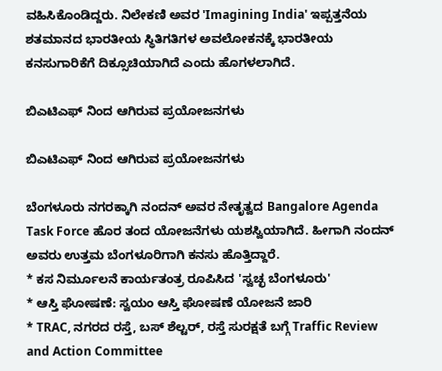ವಹಿಸಿಕೊಂಡಿದ್ದರು. ನಿಲೇಕಣಿ ಅವರ 'Imagining India' ಇಪ್ಪತ್ತನೆಯ ಶತಮಾನದ ಭಾರತೀಯ ಸ್ಥಿತಿಗತಿಗಳ ಅವಲೋಕನಕ್ಕೆ ಭಾರತೀಯ ಕನಸುಗಾರಿಕೆಗೆ ದಿಕ್ಸೂಚಿಯಾಗಿದೆ ಎಂದು ಹೊಗಳಲಾಗಿದೆ.

ಬಿಎಟಿಎಫ್ ನಿಂದ ಆಗಿರುವ ಪ್ರಯೋಜನಗಳು

ಬಿಎಟಿಎಫ್ ನಿಂದ ಆಗಿರುವ ಪ್ರಯೋಜನಗಳು

ಬೆಂಗಳೂರು ನಗರಕ್ಕಾಗಿ ನಂದನ್ ಅವರ ನೇತೃತ್ವದ Bangalore Agenda Task Force ಹೊರ ತಂದ ಯೋಜನೆಗಳು ಯಶಸ್ವಿಯಾಗಿದೆ. ಹೀಗಾಗಿ ನಂದನ್ ಅವರು ಉತ್ತಮ ಬೆಂಗಳೂರಿಗಾಗಿ ಕನಸು ಹೊತ್ತಿದ್ದಾರೆ.
* ಕಸ ನಿರ್ಮೂಲನೆ ಕಾರ್ಯತಂತ್ರ ರೂಪಿಸಿದ 'ಸ್ವಚ್ಛ ಬೆಂಗಳೂರು'
* ಆಸ್ತಿ ಘೋಷಣೆ: ಸ್ವಯಂ ಆಸ್ತಿ ಘೋಷಣೆ ಯೋಜನೆ ಜಾರಿ
* TRAC, ನಗರದ ರಸ್ತೆ, ಬಸ್ ಶೆಲ್ಟರ್, ರಸ್ತೆ ಸುರಕ್ಷತೆ ಬಗ್ಗೆ Traffic Review and Action Committee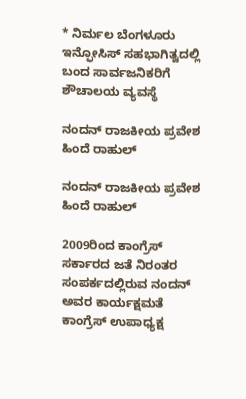* ನಿರ್ಮಲ ಬೆಂಗಳೂರು ಇನ್ಫೋಸಿಸ್ ಸಹಭಾಗಿತ್ವದಲ್ಲಿ ಬಂದ ಸಾರ್ವಜನಿಕರಿಗೆ ಶೌಚಾಲಯ ವ್ಯವಸ್ಥೆ

ನಂದನ್ ರಾಜಕೀಯ ಪ್ರವೇಶ ಹಿಂದೆ ರಾಹುಲ್

ನಂದನ್ ರಾಜಕೀಯ ಪ್ರವೇಶ ಹಿಂದೆ ರಾಹುಲ್

2009ರಿಂದ ಕಾಂಗ್ರೆಸ್ ಸರ್ಕಾರದ ಜತೆ ನಿರಂತರ ಸಂಪರ್ಕದಲ್ಲಿರುವ ನಂದನ್ ಅವರ ಕಾರ್ಯಕ್ಷಮತೆ ಕಾಂಗ್ರೆಸ್ ಉಪಾಧ್ಯಕ್ಷ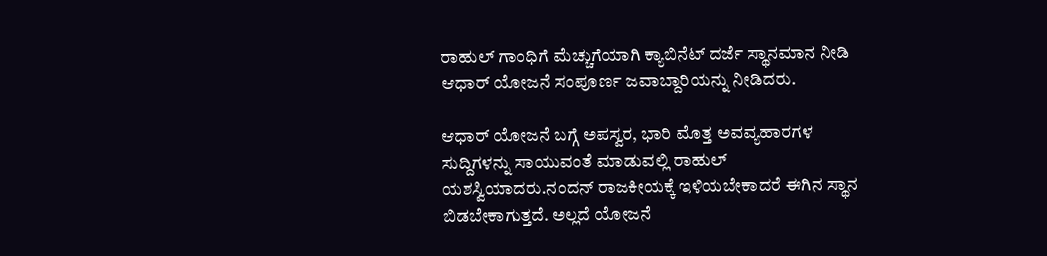ರಾಹುಲ್ ಗಾಂಧಿಗೆ ಮೆಚ್ಚುಗೆಯಾಗಿ ಕ್ಯಾಬಿನೆಟ್ ದರ್ಜೆ ಸ್ಥಾನಮಾನ ನೀಡಿ ಆಧಾರ್ ಯೋಜನೆ ಸಂಪೂರ್ಣ ಜವಾಬ್ದಾರಿಯನ್ನು ನೀಡಿದರು.

ಆಧಾರ್ ಯೋಜನೆ ಬಗ್ಗೆ ಅಪಸ್ವರ, ಭಾರಿ ಮೊತ್ತ ಅವವ್ಯಹಾರಗಳ ಸುದ್ದಿಗಳನ್ನು ಸಾಯುವಂತೆ ಮಾಡುವಲ್ಲಿ ರಾಹುಲ್ ಯಶಸ್ವಿಯಾದರು.ನಂದನ್ ರಾಜಕೀಯಕ್ಕೆ ಇಳಿಯಬೇಕಾದರೆ ಈಗಿನ ಸ್ಥಾನ ಬಿಡಬೇಕಾಗುತ್ತದೆ. ಅಲ್ಲದೆ ಯೋಜನೆ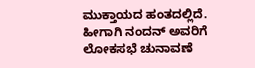ಮುಕ್ತಾಯದ ಹಂತದಲ್ಲಿದೆ. ಹೀಗಾಗಿ ನಂದನ್ ಅವರಿಗೆ ಲೋಕಸಭೆ ಚುನಾವಣೆ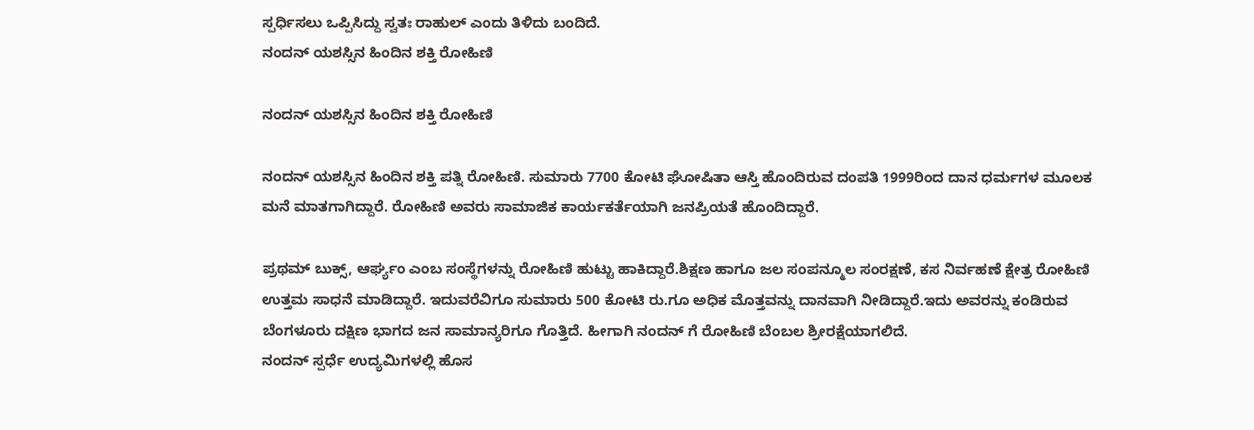ಸ್ಪರ್ಧಿಸಲು ಒಪ್ಪಿಸಿದ್ದು ಸ್ವತಃ ರಾಹುಲ್ ಎಂದು ತಿಳಿದು ಬಂದಿದೆ.
ನಂದನ್ ಯಶಸ್ಸಿನ ಹಿಂದಿನ ಶಕ್ತಿ ರೋಹಿಣಿ

ನಂದನ್ ಯಶಸ್ಸಿನ ಹಿಂದಿನ ಶಕ್ತಿ ರೋಹಿಣಿ

ನಂದನ್ ಯಶಸ್ಸಿನ ಹಿಂದಿನ ಶಕ್ತಿ ಪತ್ನಿ ರೋಹಿಣಿ. ಸುಮಾರು 7700 ಕೋಟಿ ಘೋಷಿತಾ ಆಸ್ತಿ ಹೊಂದಿರುವ ದಂಪತಿ 1999ರಿಂದ ದಾನ ಧರ್ಮಗಳ ಮೂಲಕ ಮನೆ ಮಾತಗಾಗಿದ್ದಾರೆ. ರೋಹಿಣಿ ಅವರು ಸಾಮಾಜಿಕ ಕಾರ್ಯಕರ್ತೆಯಾಗಿ ಜನಪ್ರಿಯತೆ ಹೊಂದಿದ್ದಾರೆ.

ಪ್ರಥಮ್ ಬುಕ್ಸ್, ಆರ್ಘ್ಯಂ ಎಂಬ ಸಂಸ್ಥೆಗಳನ್ನು ರೋಹಿಣಿ ಹುಟ್ಟು ಹಾಕಿದ್ದಾರೆ.ಶಿಕ್ಷಣ ಹಾಗೂ ಜಲ ಸಂಪನ್ಮೂಲ ಸಂರಕ್ಷಣೆ, ಕಸ ನಿರ್ವಹಣೆ ಕ್ಷೇತ್ರ ರೋಹಿಣಿ ಉತ್ತಮ ಸಾಧನೆ ಮಾಡಿದ್ದಾರೆ. ಇದುವರೆವಿಗೂ ಸುಮಾರು 500 ಕೋಟಿ ರು.ಗೂ ಅಧಿಕ ಮೊತ್ತವನ್ನು ದಾನವಾಗಿ ನೀಡಿದ್ದಾರೆ.ಇದು ಅವರನ್ನು ಕಂಡಿರುವ ಬೆಂಗಳೂರು ದಕ್ಷಿಣ ಭಾಗದ ಜನ ಸಾಮಾನ್ಯರಿಗೂ ಗೊತ್ತಿದೆ. ಹೀಗಾಗಿ ನಂದನ್ ಗೆ ರೋಹಿಣಿ ಬೆಂಬಲ ಶ್ರೀರಕ್ಷೆಯಾಗಲಿದೆ.
ನಂದನ್ ಸ್ಪರ್ಧೆ ಉದ್ಯಮಿಗಳಲ್ಲಿ ಹೊಸ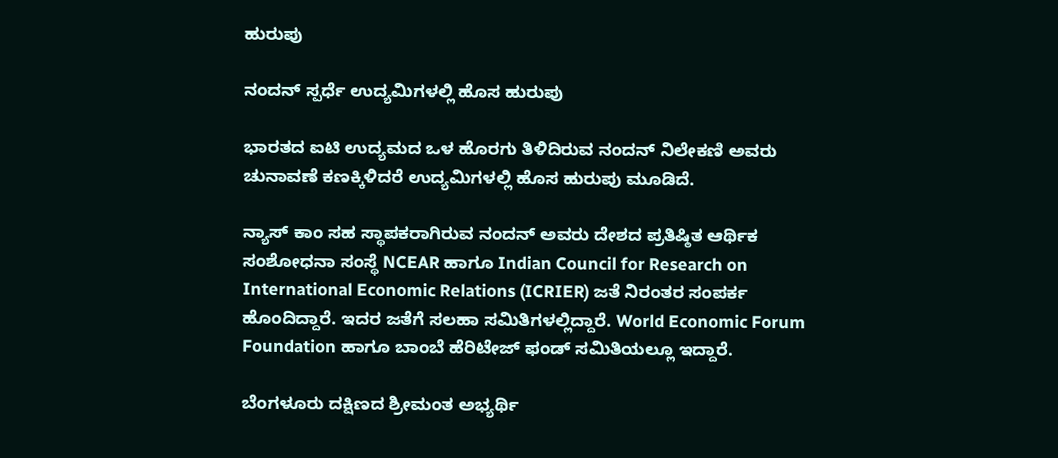ಹುರುಪು

ನಂದನ್ ಸ್ಪರ್ಧೆ ಉದ್ಯಮಿಗಳಲ್ಲಿ ಹೊಸ ಹುರುಪು

ಭಾರತದ ಐಟಿ ಉದ್ಯಮದ ಒಳ ಹೊರಗು ತಿಳಿದಿರುವ ನಂದನ್ ನಿಲೇಕಣಿ ಅವರು ಚುನಾವಣೆ ಕಣಕ್ಕಿಳಿದರೆ ಉದ್ಯಮಿಗಳಲ್ಲಿ ಹೊಸ ಹುರುಪು ಮೂಡಿದೆ.

ನ್ಯಾಸ್ ಕಾಂ ಸಹ ಸ್ಥಾಪಕರಾಗಿರುವ ನಂದನ್ ಅವರು ದೇಶದ ಪ್ರತಿಷ್ಠಿತ ಆರ್ಥಿಕ ಸಂಶೋಧನಾ ಸಂಸ್ಥೆ NCEAR ಹಾಗೂ Indian Council for Research on International Economic Relations (ICRIER) ಜತೆ ನಿರಂತರ ಸಂಪರ್ಕ ಹೊಂದಿದ್ದಾರೆ. ಇದರ ಜತೆಗೆ ಸಲಹಾ ಸಮಿತಿಗಳಲ್ಲಿದ್ದಾರೆ. World Economic Forum Foundation ಹಾಗೂ ಬಾಂಬೆ ಹೆರಿಟೇಜ್ ಫಂಡ್ ಸಮಿತಿಯಲ್ಲೂ ಇದ್ದಾರೆ.

ಬೆಂಗಳೂರು ದಕ್ಷಿಣದ ಶ್ರೀಮಂತ ಅಭ್ಯರ್ಥಿ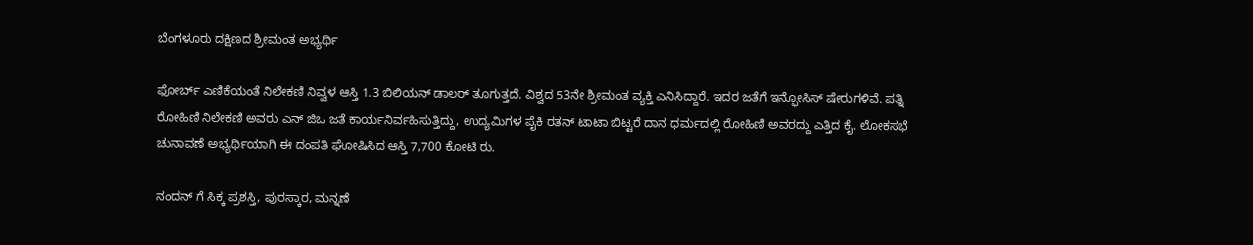ಬೆಂಗಳೂರು ದಕ್ಷಿಣದ ಶ್ರೀಮಂತ ಅಭ್ಯರ್ಥಿ

ಫೋರ್ಬ್ ಎಣಿಕೆಯಂತೆ ನಿಲೇಕಣಿ ನಿವ್ವಳ ಆಸ್ತಿ 1.3 ಬಿಲಿಯನ್ ಡಾಲರ್ ತೂಗುತ್ತದೆ. ವಿಶ್ವದ 53ನೇ ಶ್ರೀಮಂತ ವ್ಯಕ್ತಿ ಎನಿಸಿದ್ದಾರೆ. ಇದರ ಜತೆಗೆ ಇನ್ಫೋಸಿಸ್ ಷೇರುಗಳಿವೆ. ಪತ್ನಿ ರೋಹಿಣಿ ನಿಲೇಕಣಿ ಅವರು ಎನ್ ಜಿಒ ಜತೆ ಕಾರ್ಯನಿರ್ವಹಿಸುತ್ತಿದ್ದು, ಉದ್ಯಮಿಗಳ ಪೈಕಿ ರತನ್ ಟಾಟಾ ಬಿಟ್ಟರೆ ದಾನ ಧರ್ಮದಲ್ಲಿ ರೋಹಿಣಿ ಅವರದ್ದು ಎತ್ತಿದ ಕೈ. ಲೋಕಸಭೆ ಚುನಾವಣೆ ಅಭ್ಯರ್ಥಿಯಾಗಿ ಈ ದಂಪತಿ ಘೋಷಿಸಿದ ಆಸ್ತಿ 7,700 ಕೋಟಿ ರು.

ನಂದನ್ ಗೆ ಸಿಕ್ಕ ಪ್ರಶಸ್ತಿ, ಪುರಸ್ಕಾರ, ಮನ್ನಣೆ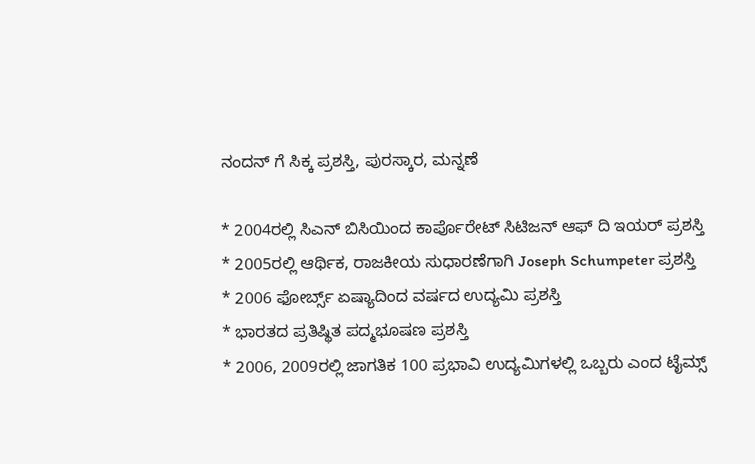ನಂದನ್ ಗೆ ಸಿಕ್ಕ ಪ್ರಶಸ್ತಿ, ಪುರಸ್ಕಾರ, ಮನ್ನಣೆ

* 2004ರಲ್ಲಿ ಸಿಎನ್ ಬಿಸಿಯಿಂದ ಕಾರ್ಪೊರೇಟ್ ಸಿಟಿಜನ್ ಆಫ್ ದಿ ಇಯರ್ ಪ್ರಶಸ್ತಿ
* 2005ರಲ್ಲಿ ಆರ್ಥಿಕ, ರಾಜಕೀಯ ಸುಧಾರಣೆಗಾಗಿ Joseph Schumpeter ಪ್ರಶಸ್ತಿ
* 2006 ಫೋರ್ಬ್ಸ್ ಏಷ್ಯಾದಿಂದ ವರ್ಷದ ಉದ್ಯಮಿ ಪ್ರಶಸ್ತಿ
* ಭಾರತದ ಪ್ರತಿಷ್ಥಿತ ಪದ್ಮಭೂಷಣ ಪ್ರಶಸ್ತಿ
* 2006, 2009ರಲ್ಲಿ ಜಾಗತಿಕ 100 ಪ್ರಭಾವಿ ಉದ್ಯಮಿಗಳಲ್ಲಿ ಒಬ್ಬರು ಎಂದ ಟೈಮ್ಸ್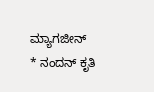ಮ್ಯಾಗಜೀನ್
* ನಂದನ್ ಕೃತಿ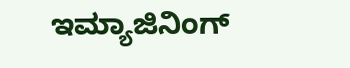ಇಮ್ಯಾಜಿನಿಂಗ್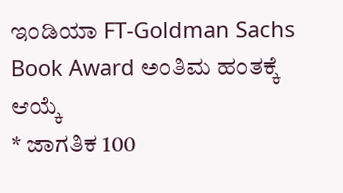ಇಂಡಿಯಾ FT-Goldman Sachs Book Award ಅಂತಿಮ ಹಂತಕ್ಕೆ ಆಯ್ಕೆ
* ಜಾಗತಿಕ 100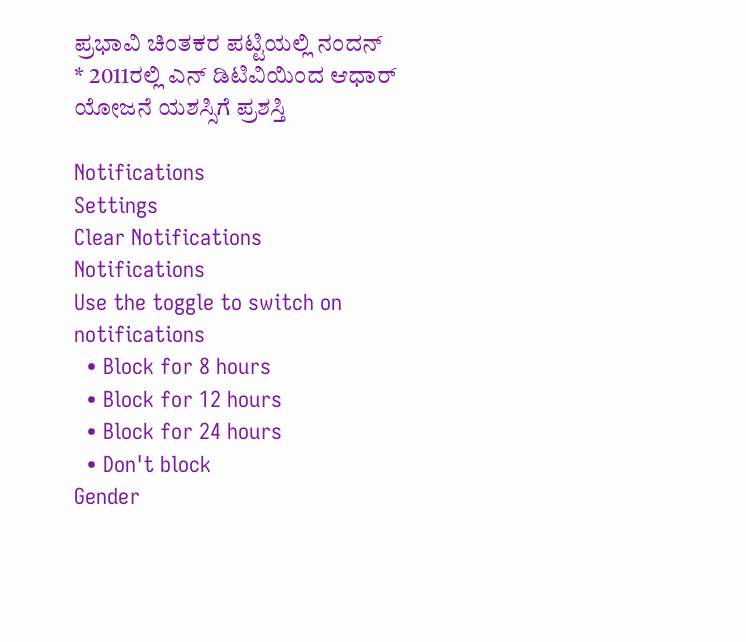ಪ್ರಭಾವಿ ಚಿಂತಕರ ಪಟ್ಟಿಯಲ್ಲಿ ನಂದನ್
* 2011ರಲ್ಲಿ ಎನ್ ಡಿಟಿವಿಯಿಂದ ಆಧಾರ್ ಯೋಜನೆ ಯಶಸ್ಸಿಗೆ ಪ್ರಶಸ್ತಿ

Notifications
Settings
Clear Notifications
Notifications
Use the toggle to switch on notifications
  • Block for 8 hours
  • Block for 12 hours
  • Block for 24 hours
  • Don't block
Gender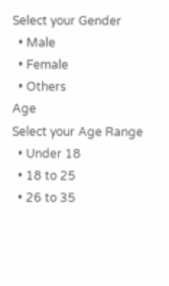Select your Gender
  • Male
  • Female
  • Others
Age
Select your Age Range
  • Under 18
  • 18 to 25
  • 26 to 35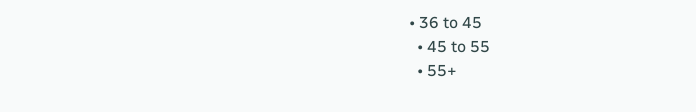• 36 to 45
  • 45 to 55
  • 55+